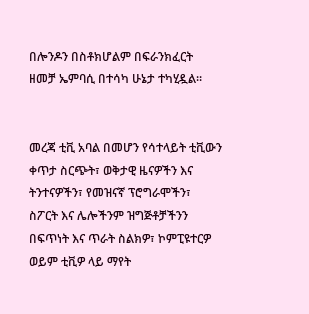በሎንዶን በስቶክሆልም በፍራንክፈርት ዘመቻ ኤምባሲ በተሳካ ሁኔታ ተካሂዷል።


መረጃ ቲቪ አባል በመሆን የሳተላይት ቲቪውን ቀጥታ ስርጭት፣ ወቅታዊ ዜናዎችን እና ትንተናዎችን፣ የመዝናኛ ፕሮግራሞችን፣ ስፖርት እና ሌሎችንም ዝግጅቶቻችንን በፍጥነት እና ጥራት ስልክዎ፣ ኮምፒዩተርዎ ወይም ቲቪዎ ላይ ማየት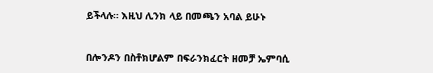ይችላሉ። እዚህ ሊንክ ላይ በመጫን አባል ይሁኑ


በሎንዶን በስቶክሆልም በፍራንክፈርት ዘመቻ ኤምባሲ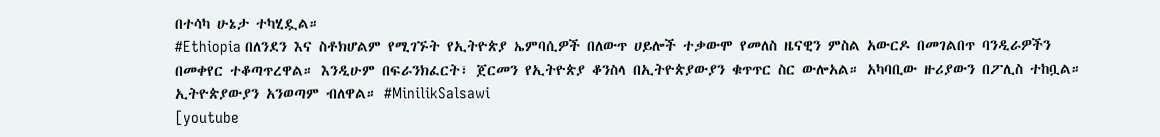በተሳካ ሁኔታ ተካሂዷል።
#Ethiopia በለንደን እና ስቶክሆልም የሚገኙት የኢትዮጵያ ኤምባሲዎች በለውጥ ሀይሎች ተቃውሞ የመለስ ዜናዊን ምስል አውርዶ በመገልበጥ ባንዲራዎችን በመቀየር ተቆጣጥረዋል። እንዲሁም በፍራንክፈርት፣ ጀርመን የኢትዮጵያ ቆንስላ በኢትዮጵያውያን ቁጥጥር ስር ውሎአል። አካባቢው ዙሪያውን በፖሊስ ተከቧል። ኢትዮጵያውያን አንወጣም ብለዋል። #MinilikSalsawi
[youtube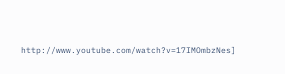http://www.youtube.com/watch?v=17IMOmbzNes]